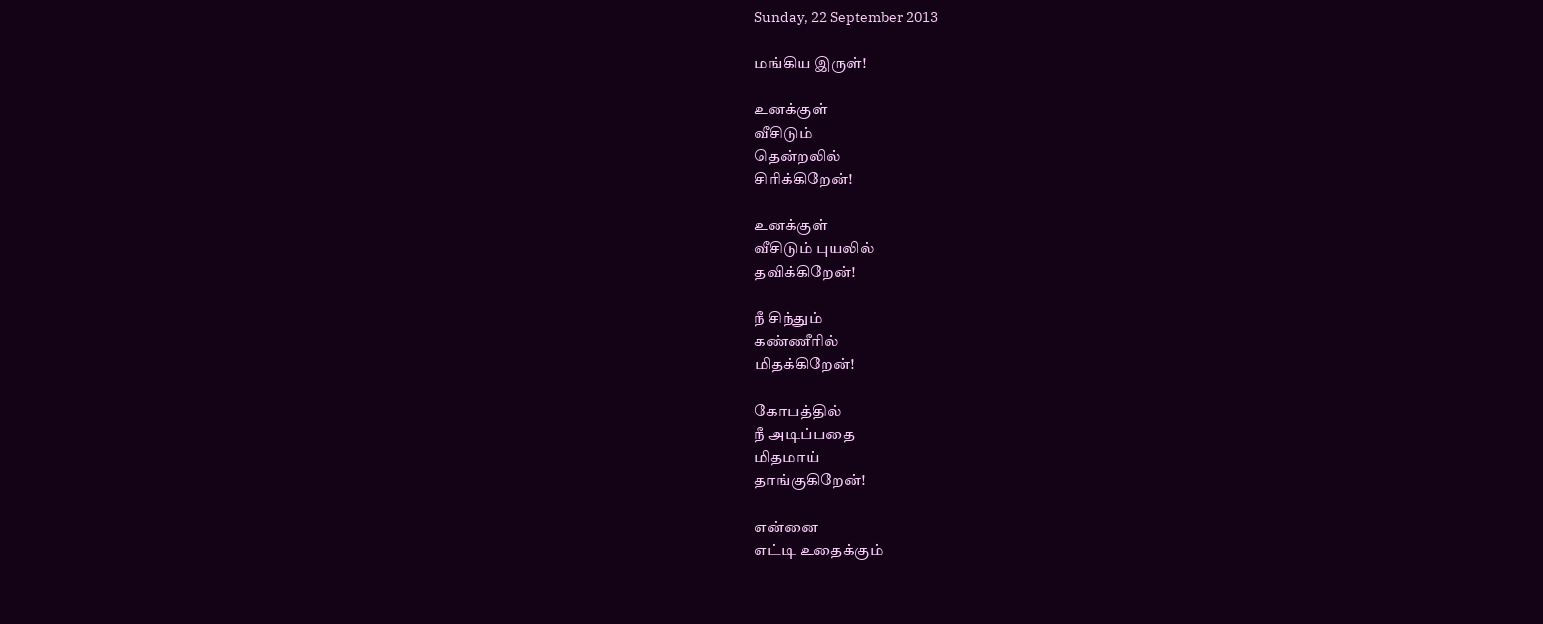Sunday, 22 September 2013

மங்கிய இருள்!

உனக்குள்
வீசிடும்
தென்றலில்
சிரிக்கிறேன்!

உனக்குள்
வீசிடும் புயலில்
தவிக்கிறேன்!

நீ சிந்தும்
கண்ணீரில்
மிதக்கிறேன்!

கோபத்தில்
நீ அடிப்பதை
மிதமாய்
தாங்குகிறேன்!

என்னை
எட்டி உதைக்கும்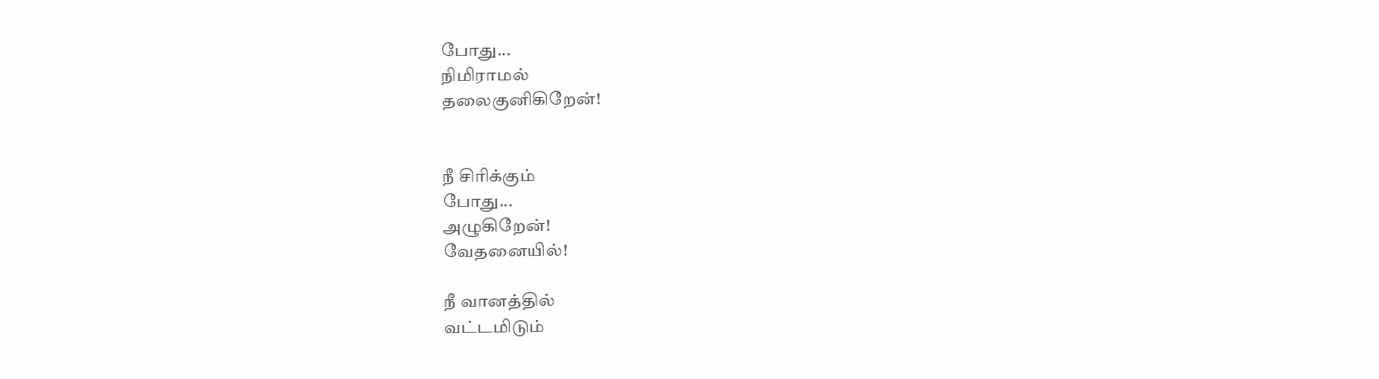போது...
நிமிராமல்
தலைகுனிகிறேன்!


நீ சிரிக்கும்
போது...
அழுகிறேன்!
வேதனையில்!

நீ வானத்தில்
வட்டமிடும்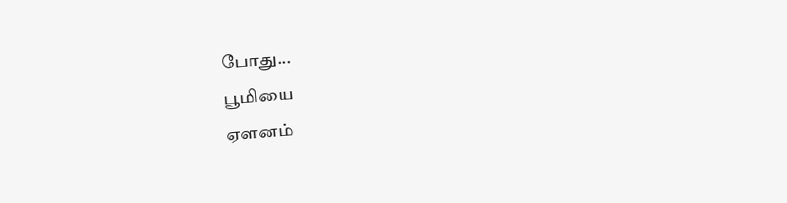போது...
பூமியை
ஏளனம்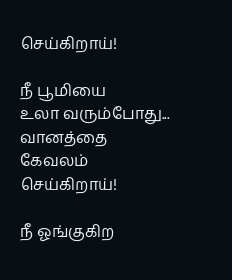செய்கிறாய்!

நீ பூமியை
உலா வரும்போது...
வானத்தை
கேவலம் செய்கிறாய்!

நீ ஓங்குகிற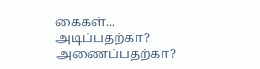கைகள்...
அடிப்பதற்கா?
அணைப்பதற்கா?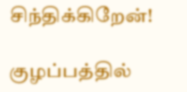சிந்திக்கிறேன்!

குழப்பத்தில்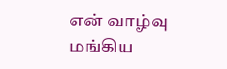என் வாழ்வு
மங்கிய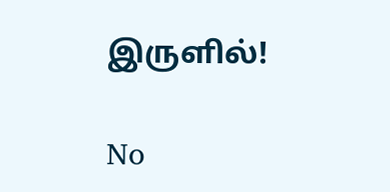இருளில்!

No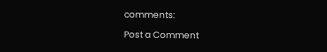comments:

Post a Comment